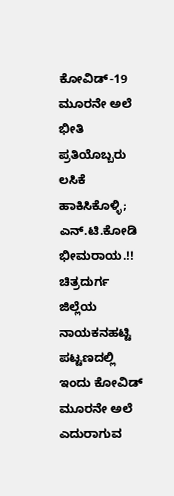ಕೋವಿಡ್-19 ಮೂರನೇ ಅಲೆ ಭೀತಿ ಪ್ರತಿಯೊಬ್ಬರು ಲಸಿಕೆ ಹಾಕಿಸಿಕೊಳ್ಳಿ; ಎನ್.ಟಿ.ಕೋಡಿ ಭೀಮರಾಯ.!!
ಚಿತ್ರದುರ್ಗ ಜಿಲ್ಲೆಯ ನಾಯಕನಹಟ್ಟಿ ಪಟ್ಟಣದಲ್ಲಿ ಇಂದು ಕೋವಿಡ್ ಮೂರನೇ ಅಲೆ ಎದುರಾಗುವ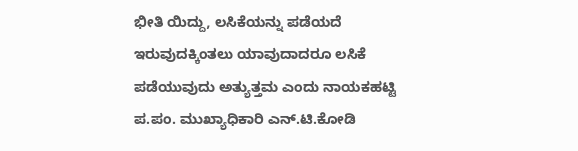ಭೀತಿ ಯಿದ್ದು, ಲಸಿಕೆಯನ್ನು ಪಡೆಯದೆ ಇರುವುದಕ್ಕಿಂತಲು ಯಾವುದಾದರೂ ಲಸಿಕೆ ಪಡೆಯುವುದು ಅತ್ಯುತ್ತಮ ಎಂದು ನಾಯಕಹಟ್ಟಿ ಪ.ಪಂ. ಮುಖ್ಯಾಧಿಕಾರಿ ಎನ್.ಟಿ.ಕೋಡಿ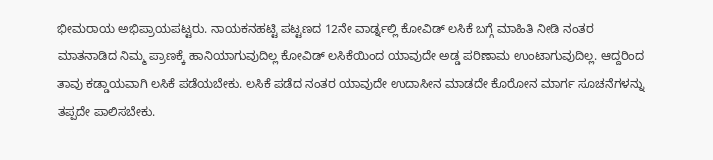ಭೀಮರಾಯ ಅಭಿಪ್ರಾಯಪಟ್ಟರು. ನಾಯಕನಹಟ್ಟಿ ಪಟ್ಟಣದ 12ನೇ ವಾರ್ಡ್ನಲ್ಲಿ ಕೋವಿಡ್ ಲಸಿಕೆ ಬಗ್ಗೆ ಮಾಹಿತಿ ನೀಡಿ ನಂತರ ಮಾತನಾಡಿದ ನಿಮ್ಮ ಪ್ರಾಣಕ್ಕೆ ಹಾನಿಯಾಗುವುದಿಲ್ಲ ಕೋವಿಡ್ ಲಸಿಕೆಯಿಂದ ಯಾವುದೇ ಅಡ್ಡ ಪರಿಣಾಮ ಉಂಟಾಗುವುದಿಲ್ಲ. ಆದ್ದರಿಂದ ತಾವು ಕಡ್ಡಾಯವಾಗಿ ಲಸಿಕೆ ಪಡೆಯಬೇಕು. ಲಸಿಕೆ ಪಡೆದ ನಂತರ ಯಾವುದೇ ಉದಾಸೀನ ಮಾಡದೇ ಕೊರೋನ ಮಾರ್ಗ ಸೂಚನೆಗಳನ್ನು ತಪ್ಪದೇ ಪಾಲಿಸಬೇಕು.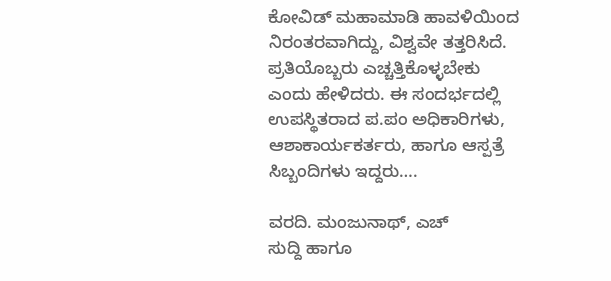ಕೋವಿಡ್ ಮಹಾಮಾಡಿ ಹಾವಳಿಯಿಂದ ನಿರಂತರವಾಗಿದ್ದು, ವಿಶ್ವವೇ ತತ್ತರಿಸಿದೆ. ಪ್ರತಿಯೊಬ್ಬರು ಎಚ್ಚತ್ತಿಕೊಳ್ಳಬೇಕು ಎಂದು ಹೇಳಿದರು. ಈ ಸಂದರ್ಭದಲ್ಲಿ ಉಪಸ್ಥಿತರಾದ ಪ.ಪಂ ಅಧಿಕಾರಿಗಳು, ಆಶಾಕಾರ್ಯಕರ್ತರು, ಹಾಗೂ ಆಸ್ಪತ್ರೆ ಸಿಬ್ಬಂದಿಗಳು ಇದ್ದರು….

ವರದಿ. ಮಂಜುನಾಥ್, ಎಚ್
ಸುದ್ದಿ ಹಾಗೂ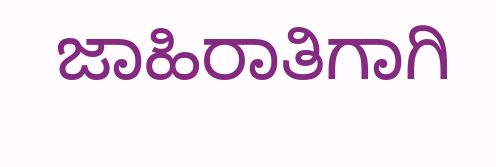ಜಾಹಿರಾತಿಗಾಗಿ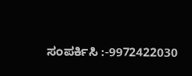ಸಂಪರ್ಕಿಸಿ :-9972422030